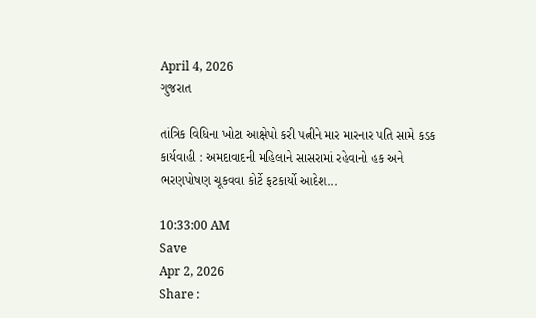April 4, 2026
ગુજરાત

તાંત્રિક વિધિના ખોટા આક્ષેપો કરી પત્નીને માર મારનાર પતિ સામે કડક કાર્યવાહી : અમદાવાદની મહિલાને સાસરામાં રહેવાનો હક અને ભરણપોષણ ચૂકવવા કોર્ટે ફટકાર્યો આદેશ...

10:33:00 AM
Save
Apr 2, 2026
Share :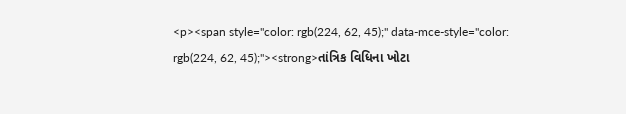<p><span style="color: rgb(224, 62, 45);" data-mce-style="color: rgb(224, 62, 45);"><strong>તાંત્રિક વિધિના ખોટા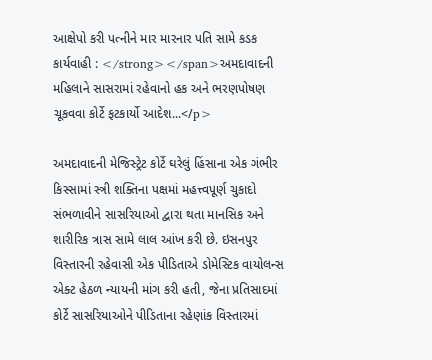આક્ષેપો કરી પત્નીને માર મારનાર પતિ સામે કડક કાર્યવાહી : </strong></span>અમદાવાદની મહિલાને સાસરામાં રહેવાનો હક અને ભરણપોષણ ચૂકવવા કોર્ટે ફટકાર્યો આદેશ...</p>

અમદાવાદની મેજિસ્ટ્રેટ કોર્ટે ઘરેલું હિંસાના એક ગંભીર કિસ્સામાં સ્ત્રી શક્તિના પક્ષમાં મહત્ત્વપૂર્ણ ચુકાદો સંભળાવીને સાસરિયાઓ દ્વારા થતા માનસિક અને શારીરિક ત્રાસ સામે લાલ આંખ કરી છે. ઇસનપુર વિસ્તારની રહેવાસી એક પીડિતાએ ડોમેસ્ટિક વાયોલન્સ એક્ટ હેઠળ ન્યાયની માંગ કરી હતી, જેના પ્રતિસાદમાં કોર્ટે સાસરિયાઓને પીડિતાના રહેણાંક વિસ્તારમાં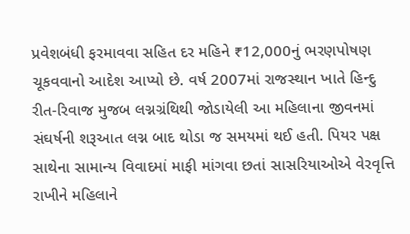પ્રવેશબંધી ફરમાવવા સહિત દર મહિને ₹12,000નું ભરણપોષણ ચૂકવવાનો આદેશ આપ્યો છે. વર્ષ 2007માં રાજસ્થાન ખાતે હિન્દુ રીત-રિવાજ મુજબ લગ્નગ્રંથિથી જોડાયેલી આ મહિલાના જીવનમાં સંઘર્ષની શરૂઆત લગ્ન બાદ થોડા જ સમયમાં થઈ હતી. પિયર પક્ષ સાથેના સામાન્ય વિવાદમાં માફી માંગવા છતાં સાસરિયાઓએ વેરવૃત્તિ રાખીને મહિલાને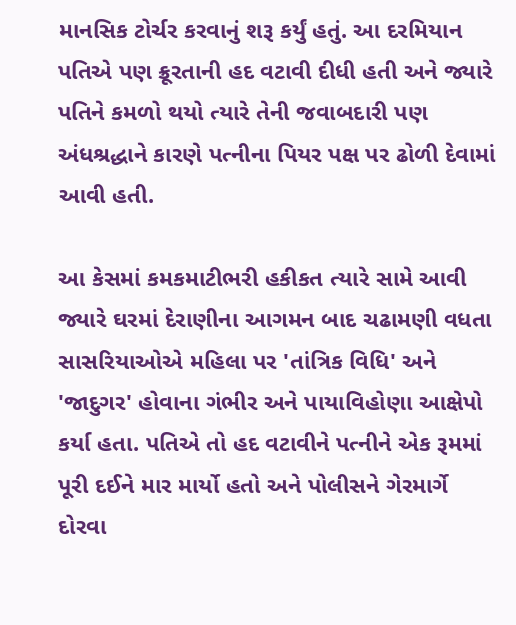માનસિક ટોર્ચર કરવાનું શરૂ કર્યું હતું. આ દરમિયાન પતિએ પણ ક્રૂરતાની હદ વટાવી દીધી હતી અને જ્યારે પતિને કમળો થયો ત્યારે તેની જવાબદારી પણ અંધશ્રદ્ધાને કારણે પત્નીના પિયર પક્ષ પર ઢોળી દેવામાં આવી હતી.

આ કેસમાં કમકમાટીભરી હકીકત ત્યારે સામે આવી જ્યારે ઘરમાં દેરાણીના આગમન બાદ ચઢામણી વધતા સાસરિયાઓએ મહિલા પર 'તાંત્રિક વિધિ' અને 'જાદુગર' હોવાના ગંભીર અને પાયાવિહોણા આક્ષેપો કર્યા હતા. પતિએ તો હદ વટાવીને પત્નીને એક રૂમમાં પૂરી દઈને માર માર્યો હતો અને પોલીસને ગેરમાર્ગે દોરવા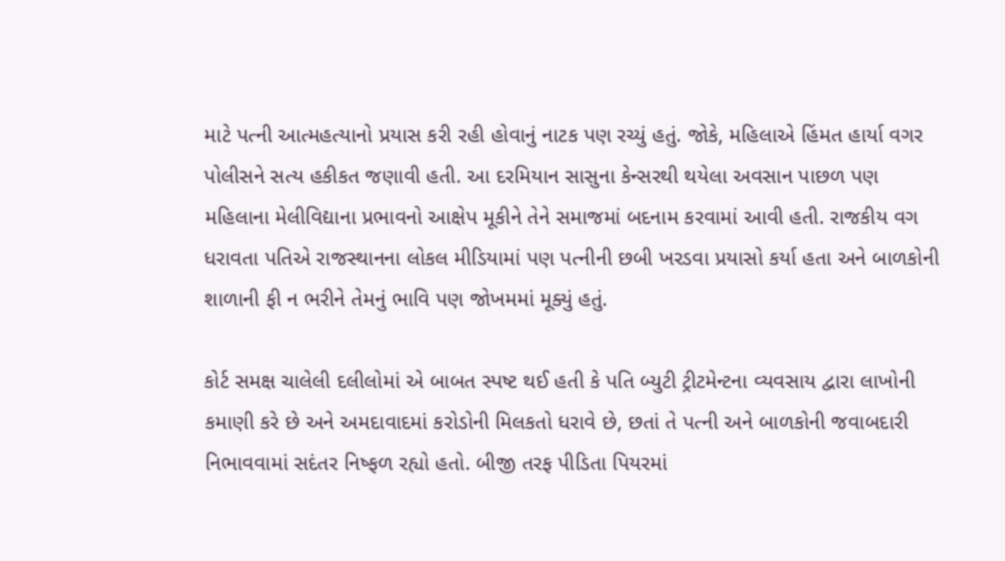માટે પત્ની આત્મહત્યાનો પ્રયાસ કરી રહી હોવાનું નાટક પણ રચ્યું હતું. જોકે, મહિલાએ હિંમત હાર્યા વગર પોલીસને સત્ય હકીકત જણાવી હતી. આ દરમિયાન સાસુના કેન્સરથી થયેલા અવસાન પાછળ પણ મહિલાના મેલીવિદ્યાના પ્રભાવનો આક્ષેપ મૂકીને તેને સમાજમાં બદનામ કરવામાં આવી હતી. રાજકીય વગ ધરાવતા પતિએ રાજસ્થાનના લોકલ મીડિયામાં પણ પત્નીની છબી ખરડવા પ્રયાસો કર્યા હતા અને બાળકોની શાળાની ફી ન ભરીને તેમનું ભાવિ પણ જોખમમાં મૂક્યું હતું.

કોર્ટ સમક્ષ ચાલેલી દલીલોમાં એ બાબત સ્પષ્ટ થઈ હતી કે પતિ બ્યુટી ટ્રીટમેન્ટના વ્યવસાય દ્વારા લાખોની કમાણી કરે છે અને અમદાવાદમાં કરોડોની મિલકતો ધરાવે છે, છતાં તે પત્ની અને બાળકોની જવાબદારી નિભાવવામાં સદંતર નિષ્ફળ રહ્યો હતો. બીજી તરફ પીડિતા પિયરમાં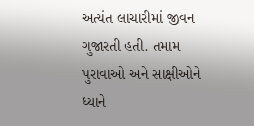અત્યંત લાચારીમાં જીવન ગુજારતી હતી. તમામ પુરાવાઓ અને સાક્ષીઓને ધ્યાને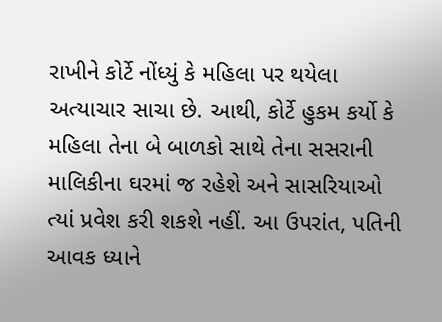રાખીને કોર્ટે નોંધ્યું કે મહિલા પર થયેલા અત્યાચાર સાચા છે. આથી, કોર્ટે હુકમ કર્યો કે મહિલા તેના બે બાળકો સાથે તેના સસરાની માલિકીના ઘરમાં જ રહેશે અને સાસરિયાઓ ત્યાં પ્રવેશ કરી શકશે નહીં. આ ઉપરાંત, પતિની આવક ધ્યાને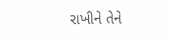રાખીને તેને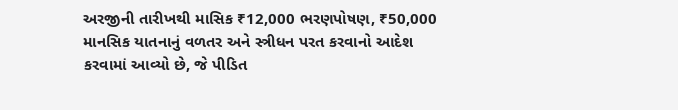અરજીની તારીખથી માસિક ₹12,000 ભરણપોષણ, ₹50,000 માનસિક યાતનાનું વળતર અને સ્ત્રીધન પરત કરવાનો આદેશ કરવામાં આવ્યો છે, જે પીડિત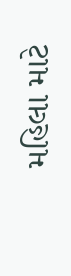મહિલા માટે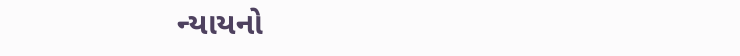ન્યાયનો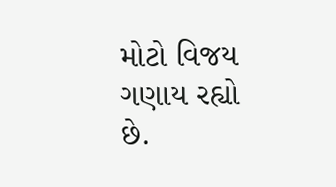મોટો વિજય ગણાય રહ્યો છે.